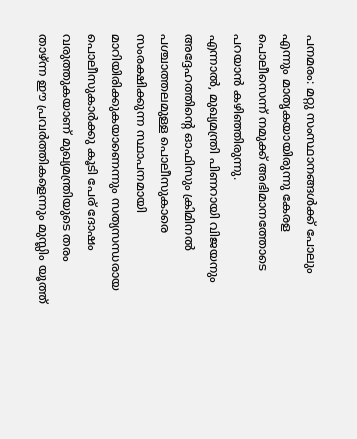പനമരം: മറ്റു സംസ്ഥാനങ്ങൾക്ക് പോലും എന്നും മാതൃകയായിരുന്നു കേരള പൊലീസെന്ന് നമുക്ക് അഭിമാനത്തോടെ പറയാൻ കഴിഞ്ഞിരുന്നു.
എന്നാൽ, മുഖ്യമന്ത്രി പിണറായി വിജയനും അദ്ദേഹത്തിൻ്റെ ഓഫിസും ക്രിമിനൽ പശ്ചാത്തലമുള്ള പൊലീസുകാരെ സംരക്ഷിക്കുന്ന സ്ഥാപനമായി മാറിയിരിക്കുകയാണെന്നും സത്യസന്ധരായ പൊലീസുകാർക്കു കൂടി പേര് ദോഷം വരുത്തുകയാണ് മുഖ്യമന്ത്രിയുടെ തരം താഴ്ന്ന ഈ പ്രവർത്തികളെന്നും മുസ്ലിം യൂത്ത്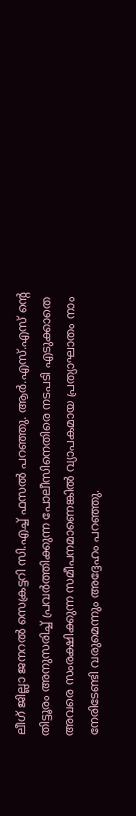ലീഗ് ജില്ലാ ജനറൽ സെക്രട്ടറി സി.എച്ച് ഫസൽ പറഞ്ഞു. ആർ.എസ്.എസ് ൻ്റെ തിട്ടൂരം അനുസരിച്ച് പ്രവർത്തിക്കുന്ന പോലീസിനെതിരെ നടപടി എടുക്കാതെ അവരെ സംരക്ഷിക്കുന്ന സമീപനമാണെങ്കിൽ വ്യാപകമായ പ്രത്യാഘാതം നാം നേരിടേണ്ടി വരുമെന്നും അദ്ദേഹം പറഞ്ഞു.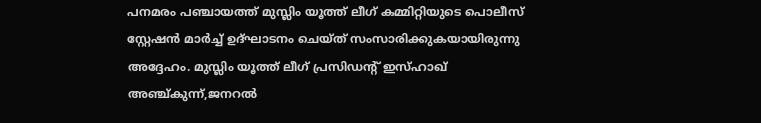പനമരം പഞ്ചായത്ത് മുസ്ലിം യൂത്ത് ലീഗ് കമ്മിറ്റിയുടെ പൊലീസ് സ്റ്റേഷൻ മാർച്ച് ഉദ്ഘാടനം ചെയ്ത് സംസാരിക്കുകയായിരുന്നു അദ്ദേഹം. മുസ്ലിം യൂത്ത് ലീഗ് പ്രസിഡൻ്റ് ഇസ്ഹാഖ് അഞ്ച്കുന്ന്,ജനറൽ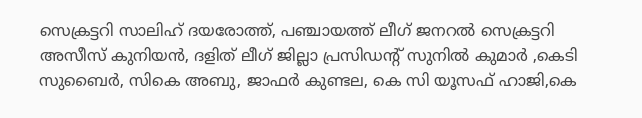സെക്രട്ടറി സാലിഹ് ദയരോത്ത്, പഞ്ചായത്ത് ലീഗ് ജനറൽ സെക്രട്ടറി അസീസ് കുനിയൻ, ദളിത് ലീഗ് ജില്ലാ പ്രസിഡന്റ് സുനിൽ കുമാർ ,കെടി സുബൈർ, സികെ അബു, ജാഫർ കുണ്ടല, കെ സി യൂസഫ് ഹാജി,കെ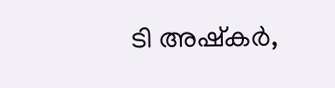ടി അഷ്കർ,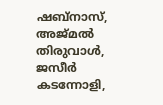ഷബ്നാസ്, അജ്മൽ തിരുവാൾ, ജസീർ കടന്നോളി,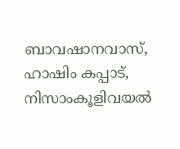ബാവഷാനവാസ്, ഹാഷിം കപ്പാട്, നിസാംകൂളിവയൽ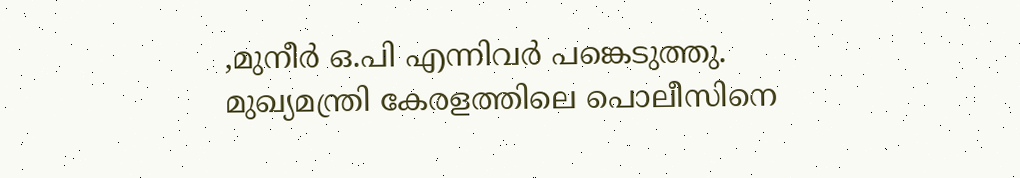,മുനീർ ഒ.പി എന്നിവർ പങ്കെടുത്തു.
മുഖ്യമന്ത്രി കേരളത്തിലെ പൊലീസിനെ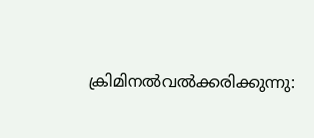ക്രിമിനൽവൽക്കരിക്കുന്നു: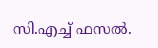സി.എച്ച് ഫസൽ.